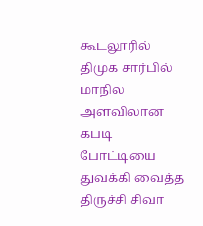கூடலூரில் திமுக சார்பில் மாநில அளவிலான கபடி போட்டியை துவக்கி வைத்த திருச்சி சிவா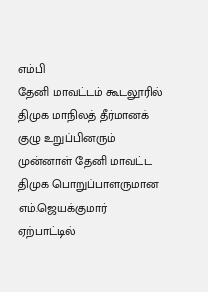எம்பி
தேனி மாவட்டம் கூடலூரில் திமுக மாநிலத் தீர்மானக் குழு உறுப்பினரும் முன்னாள் தேனி மாவட்ட திமுக பொறுப்பாளருமான எம்.ஜெயக்குமார் ஏற்பாட்டில்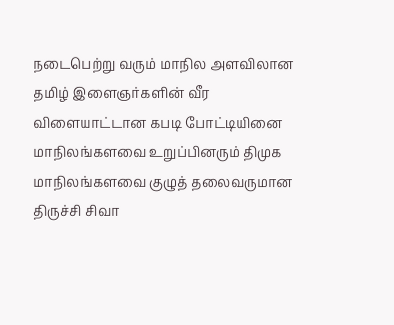நடைபெற்று வரும் மாநில அளவிலான தமிழ் இளைஞர்களின் வீர விளையாட்டான கபடி போட்டியினை மாநிலங்களவை உறுப்பினரும் திமுக மாநிலங்களவை குழுத் தலைவருமான திருச்சி சிவா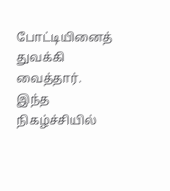போட்டியினைத் துவக்கி வைத்தார்.
இந்த நிகழ்ச்சியில்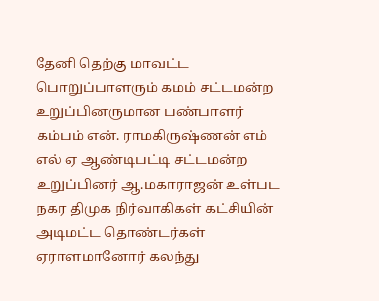தேனி தெற்கு மாவட்ட பொறுப்பாளரும் கமம் சட்டமன்ற உறுப்பினருமான பண்பாளர் கம்பம் என். ராமகிருஷ்ணன் எம் எல் ஏ ஆண்டிபட்டி சட்டமன்ற உறுப்பினர் ஆ.மகாராஜன் உள்பட நகர திமுக நிர்வாகிகள் கட்சியின் அடிமட்ட தொண்டர்கள் ஏராளமானோர் கலந்து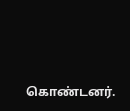கொண்டனர்.